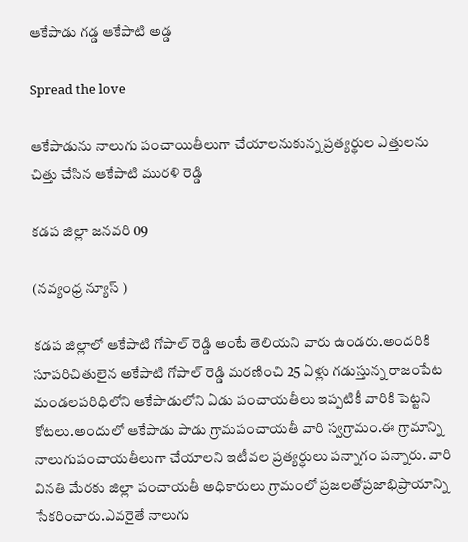ఆకేపాడు గడ్డ ఆకేపాటి అడ్డ

Spread the love

ఆకేపాడును నాలుగు పంచాయితీలుగా చేయాలనుకున్న ప్రత్యర్థుల ఎత్తులను చిత్తు చేసిన ఆకేపాటి మురళి రెడ్డి

కడప జిల్లా జనవరి 09

(నవ్యంధ్ర న్యూస్ )

కడప జిల్లాలో ఆకేపాటి గోపాల్ రెడ్డి అంటే తెలియని వారు ఉండరు.అందరికి సూపరిచితులైన అకేపాటి గోపాల్ రెడ్డి మరణించి 25 ఏళ్లు గడుస్తున్న రాజంపేట మండలపరిధిలోని ఆకేపాడులోని ఏడు పంచాయతీలు ఇప్పటికీ వారికి పెట్టని కోటలు.అందులో ఆకేపాడు పాడు గ్రామపంచాయతీ వారి స్వగ్రామం.ఈ గ్రామాన్ని నాలుగుపంచాయతీలుగా చేయాలని ఇటీవల ప్రత్యర్ధులు పన్నాగం పన్నారు. వారి వినతి మేరకు జిల్లా పంచాయతీ అధికారులు గ్రామంలో ప్రజలతోప్రజాభిప్రాయాన్ని సేకరించారు.ఎవరైతే నాలుగు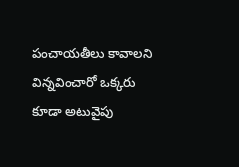పంచాయతీలు కావాలని విన్నవించారో ఒక్కరు కూడా అటువైపు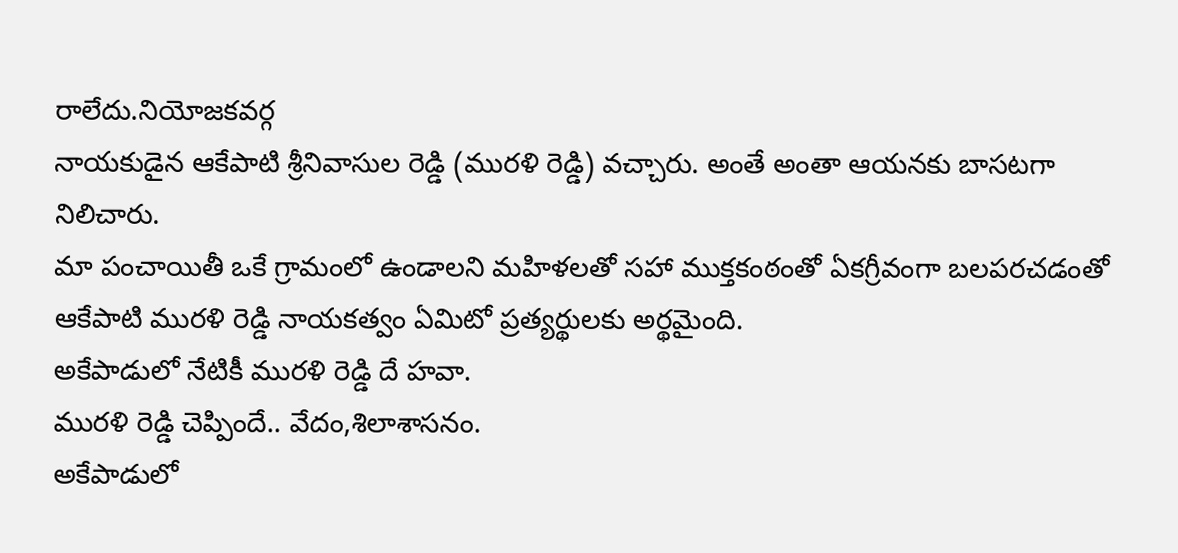రాలేదు.నియోజకవర్గ
నాయకుడైన ఆకేపాటి శ్రీనివాసుల రెడ్డి (మురళి రెడ్డి) వచ్చారు. అంతే అంతా ఆయనకు బాసటగా నిలిచారు.
మా పంచాయితీ ఒకే గ్రామంలో ఉండాలని మహిళలతో సహా ముక్తకంఠంతో ఏకగ్రీవంగా బలపరచడంతో ఆకేపాటి మురళి రెడ్డి నాయకత్వం ఏమిటో ప్రత్యర్థులకు అర్థమైంది.
అకేపాడులో నేటికీ మురళి రెడ్డి దే హవా.
మురళి రెడ్డి చెప్పిందే.. వేదం,శిలాశాసనం.
అకేపాడులో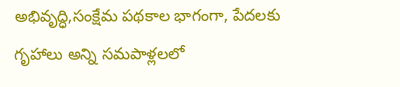అభివృద్ధి,సంక్షేమ పథకాల భాగంగా, పేదలకు గృహాలు అన్ని సమపాళ్లలలో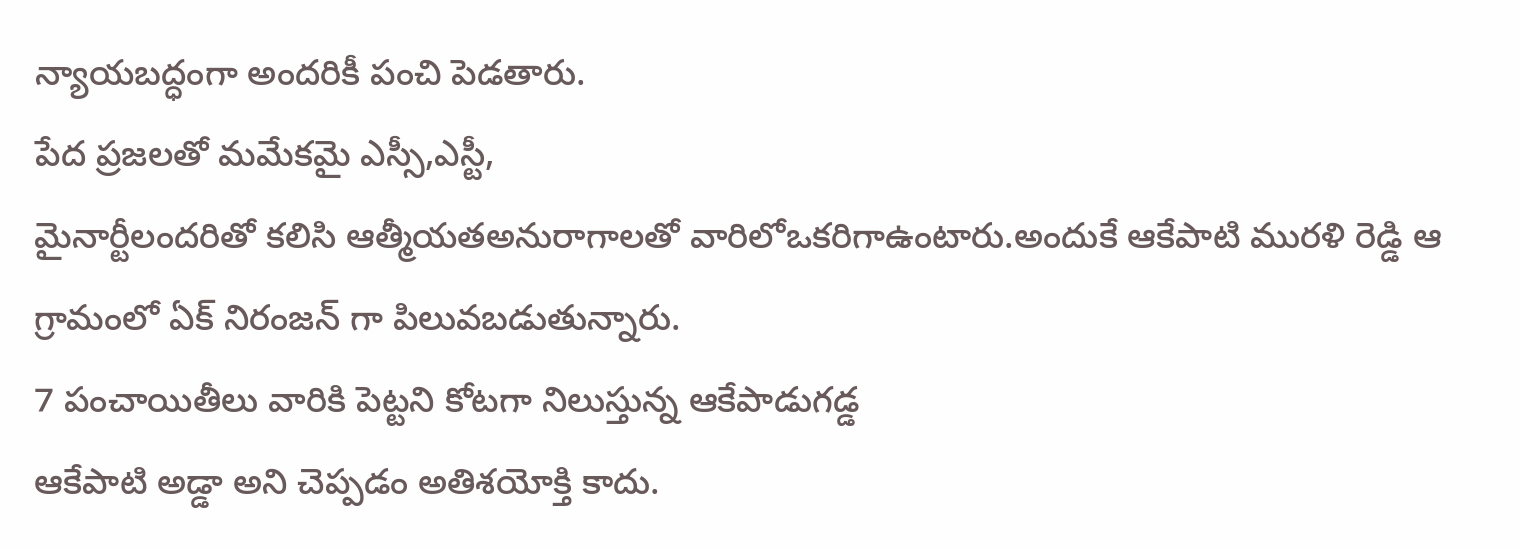న్యాయబద్ధంగా అందరికీ పంచి పెడతారు.
పేద ప్రజలతో మమేకమై ఎస్సీ,ఎస్టీ,
మైనార్టీలందరితో కలిసి ఆత్మీయతఅనురాగాలతో వారిలోఒకరిగాఉంటారు.అందుకే ఆకేపాటి మురళి రెడ్డి ఆ గ్రామంలో ఏక్ నిరంజన్ గా పిలువబడుతున్నారు.
7 పంచాయితీలు వారికి పెట్టని కోటగా నిలుస్తున్న ఆకేపాడుగడ్డ
ఆకేపాటి అడ్డా అని చెప్పడం అతిశయోక్తి కాదు.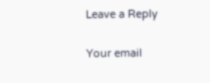Leave a Reply

Your email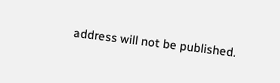address will not be published.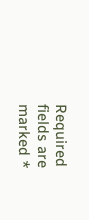Required fields are marked *